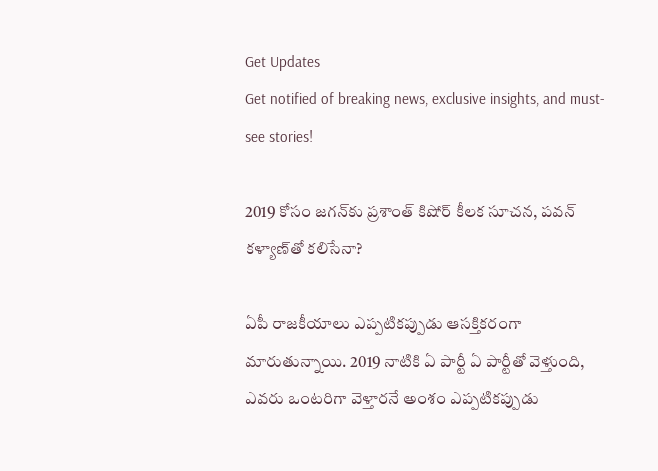Get Updates
Get notified of breaking news, exclusive insights, and must-see stories!

2019 కోసం జగన్‌కు ప్రశాంత్ కిషోర్ కీలక సూచన, పవన్ కళ్యాణ్‌తో కలిసేనా?

ఏపీ రాజకీయాలు ఎప్పటికప్పుడు ఆసక్తికరంగా మారుతున్నాయి. 2019 నాటికి ఏ పార్టీ ఏ పార్టీతో వెళ్తుంది, ఎవరు ఒంటరిగా వెళ్తారనే అంశం ఎప్పటికప్పుడు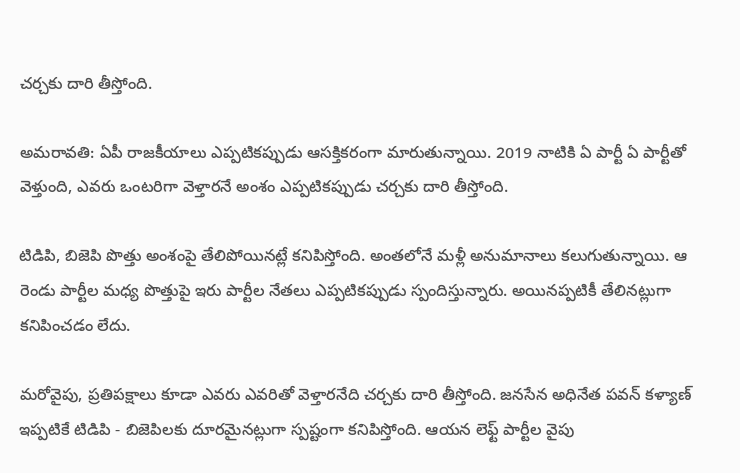చర్చకు దారి తీస్తోంది.

అమరావతి: ఏపీ రాజకీయాలు ఎప్పటికప్పుడు ఆసక్తికరంగా మారుతున్నాయి. 2019 నాటికి ఏ పార్టీ ఏ పార్టీతో వెళ్తుంది, ఎవరు ఒంటరిగా వెళ్తారనే అంశం ఎప్పటికప్పుడు చర్చకు దారి తీస్తోంది.

టిడిపి, బిజెపి పొత్తు అంశంపై తేలిపోయినట్లే కనిపిస్తోంది. అంతలోనే మళ్లీ అనుమానాలు కలుగుతున్నాయి. ఆ రెండు పార్టీల మధ్య పొత్తుపై ఇరు పార్టీల నేతలు ఎప్పటికప్పుడు స్పందిస్తున్నారు. అయినప్పటికీ తేలినట్లుగా కనిపించడం లేదు.

మరోవైపు, ప్రతిపక్షాలు కూడా ఎవరు ఎవరితో వెళ్తారనేది చర్చకు దారి తీస్తోంది. జనసేన అధినేత పవన్ కళ్యాణ్ ఇప్పటికే టిడిపి - బిజెపిలకు దూరమైనట్లుగా స్పష్టంగా కనిపిస్తోంది. ఆయన లెఫ్ట్ పార్టీల వైపు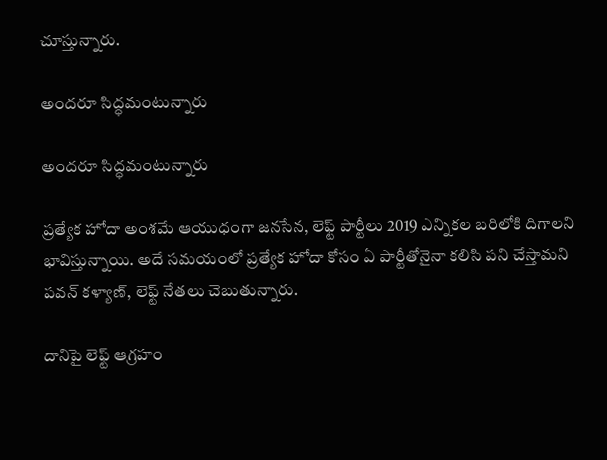చూస్తున్నారు.

అందరూ సిద్ధమంటున్నారు

అందరూ సిద్ధమంటున్నారు

ప్రత్యేక హోదా అంశమే ఆయుధంగా జనసేన, లెఫ్ట్ పార్టీలు 2019 ఎన్నికల బరిలోకి దిగాలని భావిస్తున్నాయి. అదే సమయంలో ప్రత్యేక హోదా కోసం ఏ పార్టీతోనైనా కలిసి పని చేస్తామని పవన్ కళ్యాణ్, లెఫ్ట్ నేతలు చెబుతున్నారు.

దానిపై లెఫ్ట్ ఆగ్రహం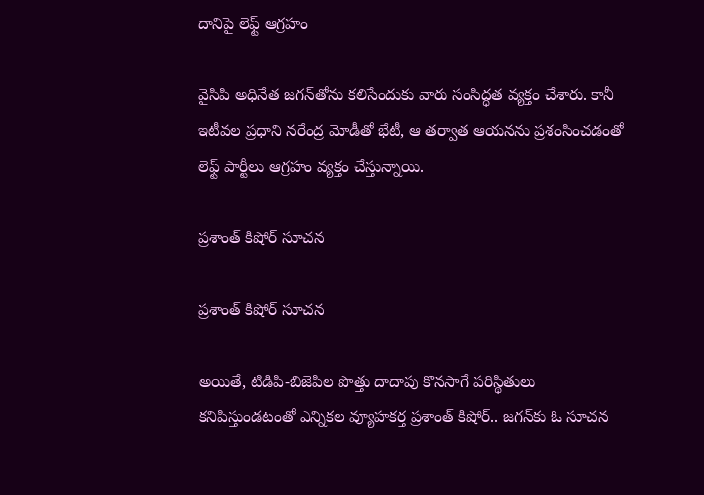దానిపై లెఫ్ట్ ఆగ్రహం

వైసిపి అధినేత జగన్‌తోను కలిసేందుకు వారు సంసిద్ధత వ్యక్తం చేశారు. కానీ ఇటీవల ప్రధాని నరేంద్ర మోడీతో భేటీ, ఆ తర్వాత ఆయనను ప్రశంసించడంతో లెఫ్ట్ పార్టీలు ఆగ్రహం వ్యక్తం చేస్తున్నాయి.

ప్రశాంత్ కిషోర్ సూచన

ప్రశాంత్ కిషోర్ సూచన

అయితే, టిడిపి-బిజెపిల పొత్తు దాదాపు కొనసాగే పరిస్థితులు కనిపిస్తుండటంతో ఎన్నికల వ్యూహకర్త ప్రశాంత్ కిషోర్.. జగన్‌కు ఓ సూచన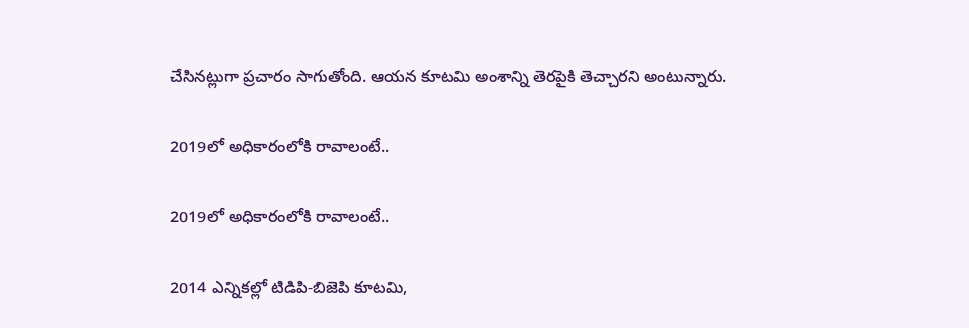చేసినట్లుగా ప్రచారం సాగుతోంది. ఆయన కూటమి అంశాన్ని తెరపైకి తెచ్చారని అంటున్నారు.

2019లో అధికారంలోకి రావాలంటే..

2019లో అధికారంలోకి రావాలంటే..

2014 ఎన్నికల్లో టిడిపి-బిజెపి కూటమి,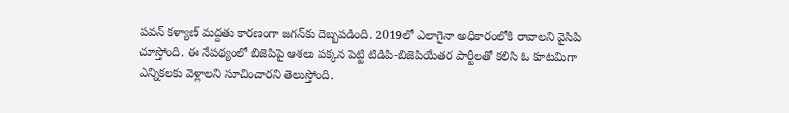పవన్ కళ్యాణ్ మద్దతు కారణంగా జగన్‌కు దెబ్బపడింది. 2019లో ఎలాగైనా అధికారంలోకి రావాలని వైసిపి చూస్తోంది. ఈ నేపథ్యంలో బిజెపిపై ఆశలు పక్కన పెట్టి టిడిపి-బిజెపియేతర పార్టీలతో కలిసి ఓ కూటమిగా ఎన్నికలకు వెళ్లాలని సూచించారని తెలుస్తోంది.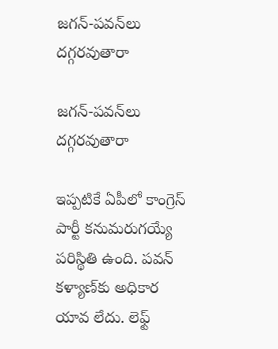జగన్-పవన్‌లు దగ్గరవుతారా

జగన్-పవన్‌లు దగ్గరవుతారా

ఇప్పటికే ఏపీలో కాంగ్రెస్ పార్టీ కనుమరుగయ్యే పరిస్థితి ఉంది. పవన్ కళ్యాణ్‌కు అధికార యావ లేదు. లెఫ్ట్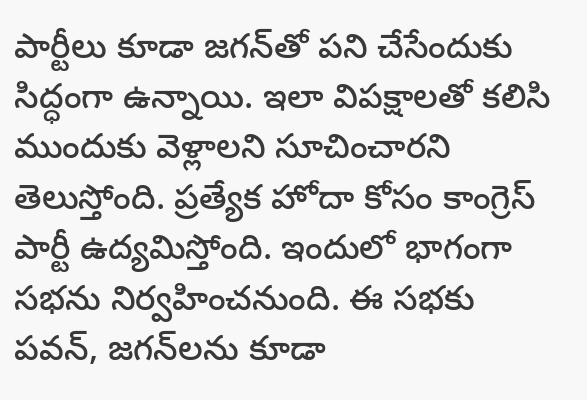పార్టీలు కూడా జగన్‌తో పని చేసేందుకు సిద్ధంగా ఉన్నాయి. ఇలా విపక్షాలతో కలిసి ముందుకు వెళ్లాలని సూచించారని తెలుస్తోంది. ప్రత్యేక హోదా కోసం కాంగ్రెస్ పార్టీ ఉద్యమిస్తోంది. ఇందులో భాగంగా సభను నిర్వహించనుంది. ఈ సభకు పవన్, జగన్‌లను కూడా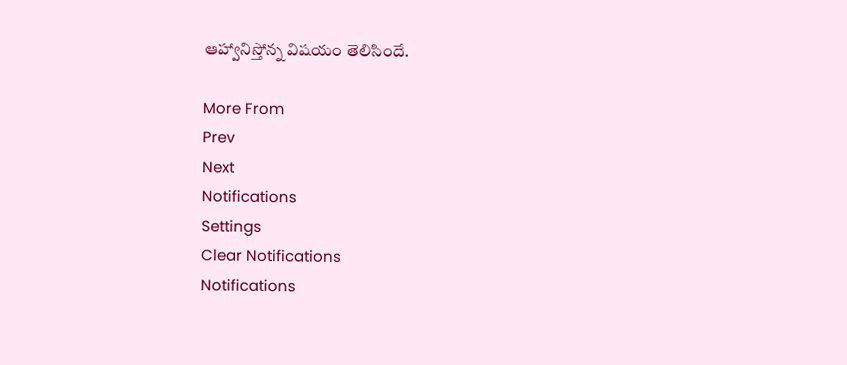ఆహ్వానిస్తోన్న విషయం తెలిసిందే.

More From
Prev
Next
Notifications
Settings
Clear Notifications
Notifications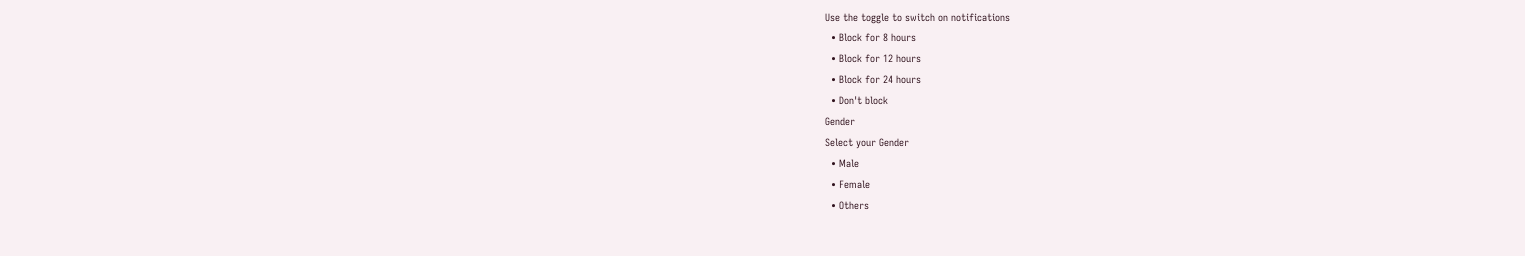Use the toggle to switch on notifications
  • Block for 8 hours
  • Block for 12 hours
  • Block for 24 hours
  • Don't block
Gender
Select your Gender
  • Male
  • Female
  • Others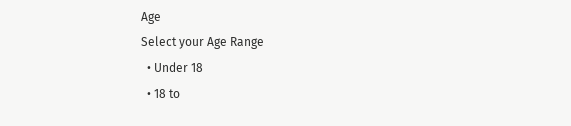Age
Select your Age Range
  • Under 18
  • 18 to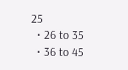25
  • 26 to 35
  • 36 to 45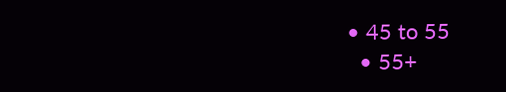• 45 to 55
  • 55+